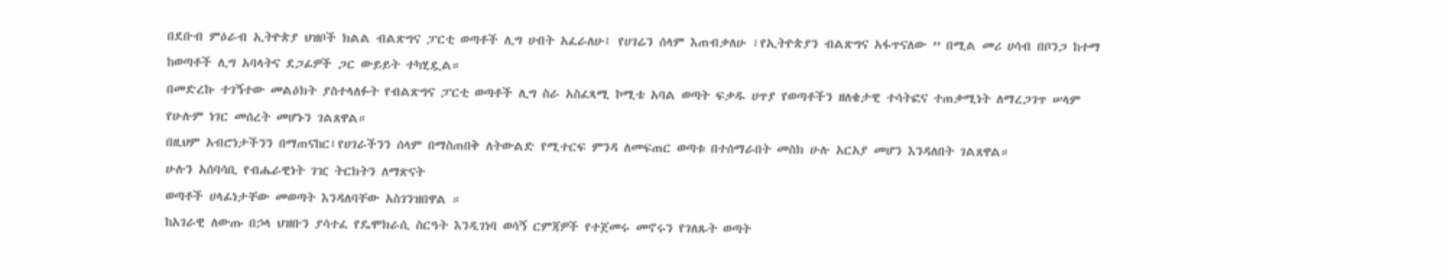በደቡብ ምዕራብ ኢትዮጵያ ህዝቦች ክልል ብልጽግና ፓርቲ ወጣቶች ሊግ ሀብት አፈራለሁ፤ የሀገሬን ሰላም እጠብቃለሁ ፣የኢትዮጵያን ብልጽግና አፋጥናለው ” በሚል መሪ ሀሳብ በቦንጋ ከተማ ከወጣቶች ሊግ አባላትና ደጋፊዎች ጋር ውይይት ተካሂዷል።
በመድረኩ ተገኝተው መልዕክት ያስተላለፉት የብልጽግና ፓርቲ ወጣቶች ሊግ ስራ አስፈጻሚ ኮሚቴ አባል ወጣት ፍቃዱ ሀጥያ የወጣቶችን ዘለቄታዊ ተሳትፎና ተጠቃሚነት ለማረጋገጥ ሠላም የሁሉም ነገር መሰረት መሆኑን ገልጸዋል።
በዚህም አብሮነታችንን በማጠናከር፤የሀገራችንን ሰላም በማስጠበቅ ለትውልድ የሚተርፍ ምንዳ ለመፍጠር ወጣቱ በተሰማራበት መስክ ሁሉ አርአያ መሆን እንዳለበት ገልጸዋል።
ሁሉን አሰባሳቢ የብሔራዊነት ገዢ ትርክትን ለማጽናት
ወጣቶች ሀላፊነታቸው መወጣት እንዳለባቸው አስገንዝበዋል ።
ከአገራዊ ለውጡ በኃላ ህዝቡን ያሳተፈ የዴሞክራሲ ስርዓት እንዲገነባ ወሳኝ ርምጃዎች የተጀመሩ መኖሩን የገለጹት ወጣት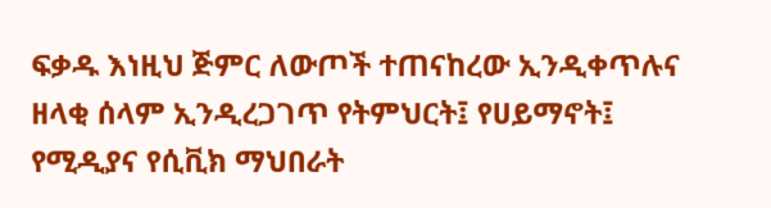ፍቃዱ እነዚህ ጅምር ለውጦች ተጠናከረው ኢንዲቀጥሉና ዘላቂ ሰላም ኢንዲረጋገጥ የትምህርት፤ የሀይማኖት፤ የሚዲያና የሲቪክ ማህበራት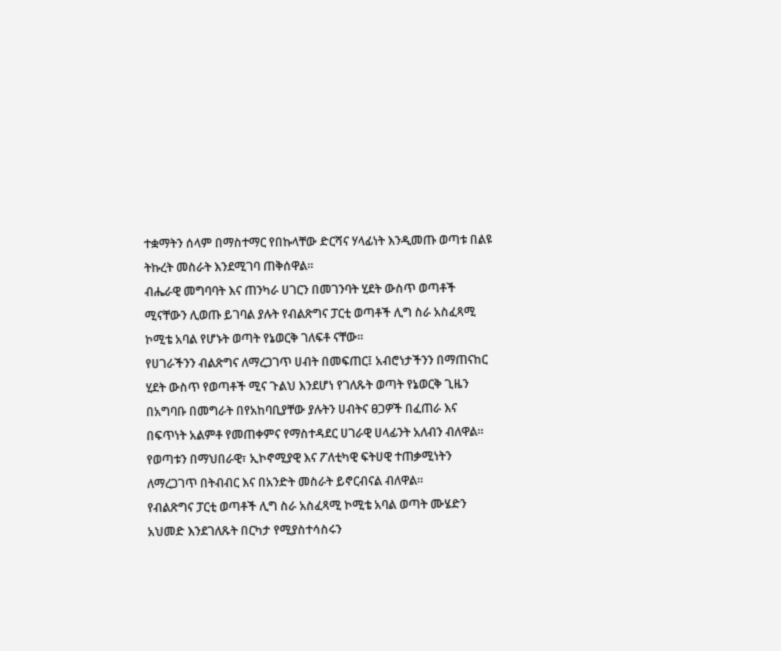ተቋማትን ሰላም በማስተማር የበኩላቸው ድርሻና ሃላፊነት እንዲመጡ ወጣቱ በልዩ ትኩረት መስራት እንደሚገባ ጠቅሰዋል።
ብሔራዊ መግባባት እና ጠንካራ ሀገርን በመገንባት ሂደት ውስጥ ወጣቶች ሚናቸውን ሊወጡ ይገባል ያሉት የብልጽግና ፓርቲ ወጣቶች ሊግ ስራ አስፈጻሚ ኮሚቴ አባል የሆኑት ወጣት የኔወርቅ ገለፍቶ ናቸው።
የሀገራችንን ብልጽግና ለማረጋገጥ ሀብት በመፍጠር፤ አብሮነታችንን በማጠናከር ሂደት ውስጥ የወጣቶች ሚና ጉልህ እንደሆነ የገለጹት ወጣት የኔወርቅ ጊዜን በአግባቡ በመግራት በየአከባቢያቸው ያሉትን ሀብትና ፀጋዎች በፈጠራ እና በፍጥነት አልምቶ የመጠቀምና የማስተዳደር ሀገራዊ ሀላፊንት አለብን ብለዋል።
የወጣቱን በማህበራዊ፣ ኢኮኖሚያዊ እና ፖለቲካዊ ፍትሀዊ ተጠቃሚነትን ለማረጋገጥ በትብብር እና በአንድት መስራት ይኖርብናል ብለዋል።
የብልጽግና ፓርቲ ወጣቶች ሊግ ስራ አስፈጻሚ ኮሚቴ አባል ወጣት ሙሄድን አህመድ እንደገለጹት በርካታ የሚያስተሳስሩን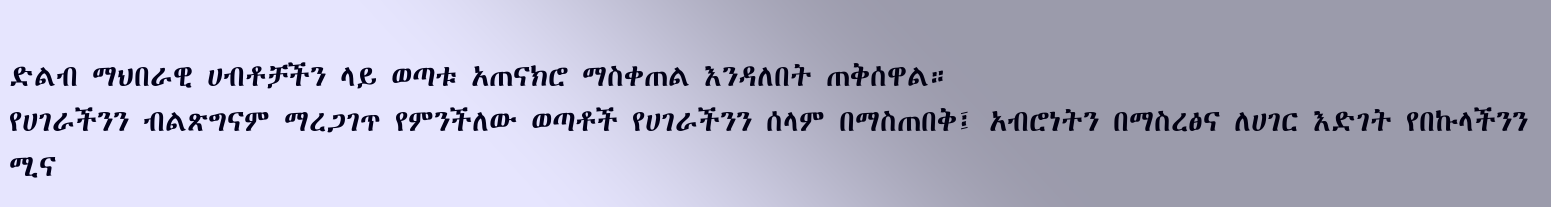ድልብ ማህበራዊ ሀብቶቻችን ላይ ወጣቱ አጠናክሮ ማስቀጠል እንዳለበት ጠቅሰዋል።
የሀገራችንን ብልጽግናም ማረጋገጥ የምንችለው ወጣቶች የሀገራችንን ሰላም በማስጠበቅ፤ አብሮነትን በማስረፅና ለሀገር እድገት የበኩላችንን ሚና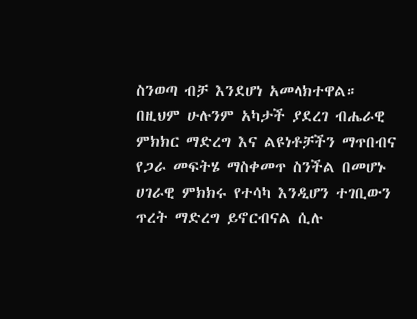ስንወጣ ብቻ እንደሆነ አመላክተዋል።
በዚህም ሁሉንም አካታች ያደረገ ብሔራዊ ምክክር ማድረግ እና ልዩነቶቻችን ማጥበብና የጋራ መፍትሄ ማስቀመጥ ስንችል በመሆኑ ሀገራዊ ምክክሩ የተሳካ እንዲሆን ተገቢውን ጥረት ማድረግ ይኖርብናል ሲሉ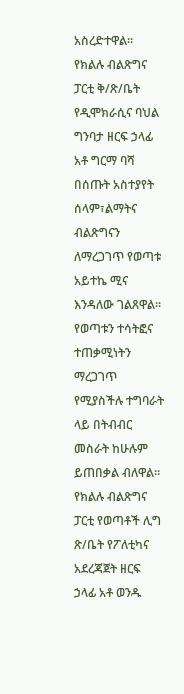አስረድተዋል።
የክልሉ ብልጽግና ፓርቲ ቅ/ጽ/ቤት የዲሞክራሲና ባህል ግንባታ ዘርፍ ኃላፊ አቶ ግርማ ባሻ በሰጡት አስተያየት ሰላም፣ልማትና ብልጽግናን ለማረጋገጥ የወጣቱ አይተኬ ሚና እንዳለው ገልጸዋል። የወጣቱን ተሳትፎና ተጠቃሚነትን ማረጋገጥ የሚያስችሉ ተግባራት ላይ በትብብር መስራት ከሁሉም ይጠበቃል ብለዋል።
የክልሉ ብልጽግና ፓርቲ የወጣቶች ሊግ ጽ/ቤት የፖለቲካና አደረጃጀት ዘርፍ ኃላፊ አቶ ወንዱ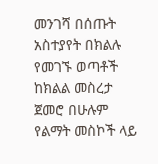መንገሻ በሰጡት አስተያየት በክልሉ የመገኙ ወጣቶች ከክልል መስረታ ጀመሮ በሁሉም የልማት መስኮች ላይ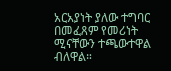አርአያነት ያለው ተግባር በመፈጸም የመሪነት ሚናቸውን ተጫውተዋል ብለዋል።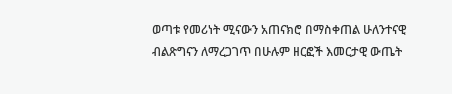ወጣቱ የመሪነት ሚናውን አጠናክሮ በማስቀጠል ሁለንተናዊ ብልጽግናን ለማረጋገጥ በሁሉም ዘርፎች እመርታዊ ውጤት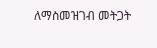ለማስመዝገብ መትጋት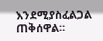እንደሚያስፈልጋል ጠቅሰዋል።